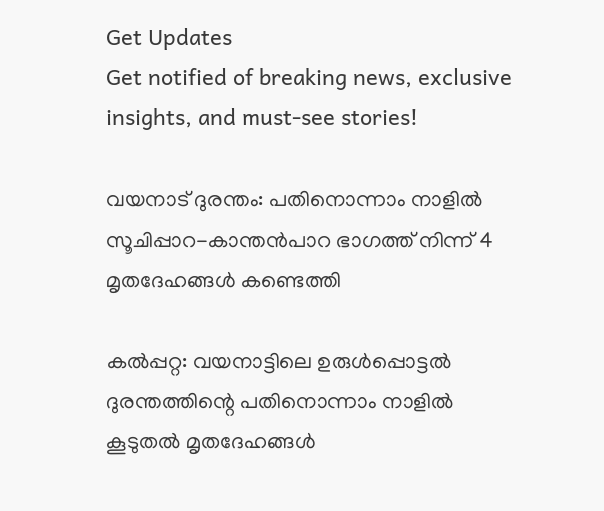Get Updates
Get notified of breaking news, exclusive insights, and must-see stories!

വയനാട് ദുരന്തം: പതിനൊന്നാം നാളില്‍ സൂചിപ്പാറ-കാന്തന്‍പാറ ഭാഗത്ത് നിന്ന് 4 മൃതദേഹങ്ങള്‍ കണ്ടെത്തി

കല്‍പ്പറ്റ: വയനാട്ടിലെ ഉരുള്‍പ്പൊട്ടല്‍ ദുരന്തത്തിന്റെ പതിനൊന്നാം നാളില്‍ കൂടുതല്‍ മൃതദേഹങ്ങള്‍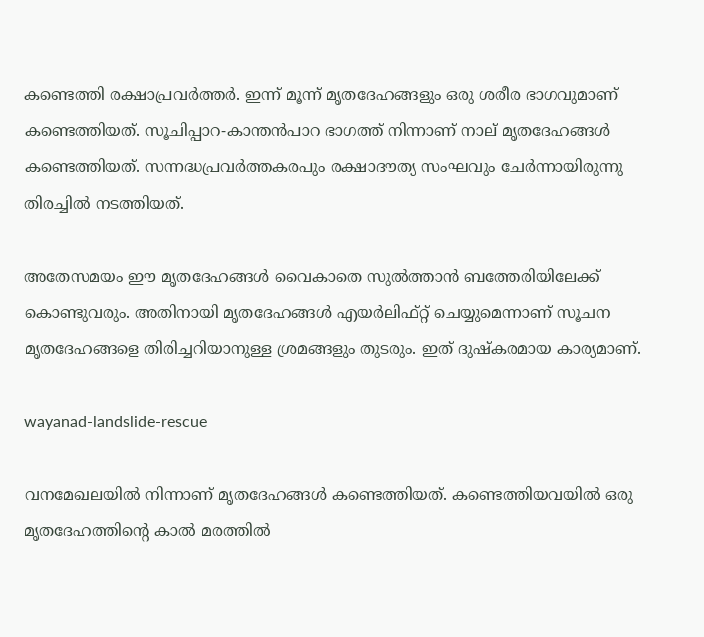കണ്ടെത്തി രക്ഷാപ്രവര്‍ത്തര്‍. ഇന്ന് മൂന്ന് മൃതദേഹങ്ങളും ഒരു ശരീര ഭാഗവുമാണ് കണ്ടെത്തിയത്. സൂചിപ്പാറ-കാന്തന്‍പാറ ഭാഗത്ത് നിന്നാണ് നാല് മൃതദേഹങ്ങള്‍ കണ്ടെത്തിയത്. സന്നദ്ധപ്രവര്‍ത്തകരപും രക്ഷാദൗത്യ സംഘവും ചേര്‍ന്നായിരുന്നു തിരച്ചില്‍ നടത്തിയത്.

അതേസമയം ഈ മൃതദേഹങ്ങള്‍ വൈകാതെ സുല്‍ത്താന്‍ ബത്തേരിയിലേക്ക് കൊണ്ടുവരും. അതിനായി മൃതദേഹങ്ങള്‍ എയര്‍ലിഫ്റ്റ് ചെയ്യുമെന്നാണ് സൂചന മൃതദേഹങ്ങളെ തിരിച്ചറിയാനുള്ള ശ്രമങ്ങളും തുടരും. ഇത് ദുഷ്‌കരമായ കാര്യമാണ്.

wayanad-landslide-rescue

വനമേഖലയില്‍ നിന്നാണ് മൃതദേഹങ്ങള്‍ കണ്ടെത്തിയത്. കണ്ടെത്തിയവയില്‍ ഒരു മൃതദേഹത്തിന്റെ കാല്‍ മരത്തില്‍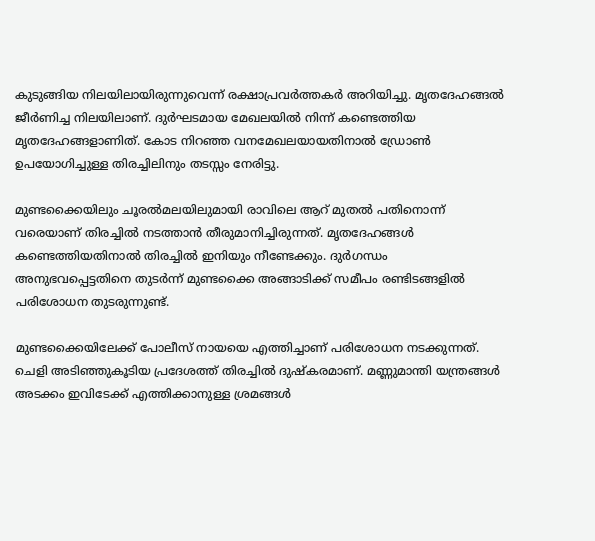കുടുങ്ങിയ നിലയിലായിരുന്നുവെന്ന് രക്ഷാപ്രവര്‍ത്തകര്‍ അറിയിച്ചു. മൃതദേഹങ്ങല്‍ ജീര്‍ണിച്ച നിലയിലാണ്. ദുര്‍ഘടമായ മേഖലയില്‍ നിന്ന് കണ്ടെത്തിയ മൃതദേഹങ്ങളാണിത്. കോട നിറഞ്ഞ വനമേഖലയായതിനാല്‍ ഡ്രോണ്‍ ഉപയോഗിച്ചുള്ള തിരച്ചിലിനും തടസ്സം നേരിട്ടു.

മുണ്ടക്കൈയിലും ചൂരല്‍മലയിലുമായി രാവിലെ ആറ് മുതല്‍ പതിനൊന്ന് വരെയാണ് തിരച്ചില്‍ നടത്താന്‍ തീരുമാനിച്ചിരുന്നത്. മൃതദേഹങ്ങള്‍ കണ്ടെത്തിയതിനാല്‍ തിരച്ചില്‍ ഇനിയും നീണ്ടേക്കും. ദുര്‍ഗന്ധം അനുഭവപ്പെട്ടതിനെ തുടര്‍ന്ന് മുണ്ടക്കൈ അങ്ങാടിക്ക് സമീപം രണ്ടിടങ്ങളില്‍ പരിശോധന തുടരുന്നുണ്ട്.

മുണ്ടക്കൈയിലേക്ക് പോലീസ് നായയെ എത്തിച്ചാണ് പരിശോധന നടക്കുന്നത്. ചെളി അടിഞ്ഞുകൂടിയ പ്രദേശത്ത് തിരച്ചില്‍ ദുഷ്‌കരമാണ്. മണ്ണുമാന്തി യന്ത്രങ്ങള്‍ അടക്കം ഇവിടേക്ക് എത്തിക്കാനുള്ള ശ്രമങ്ങള്‍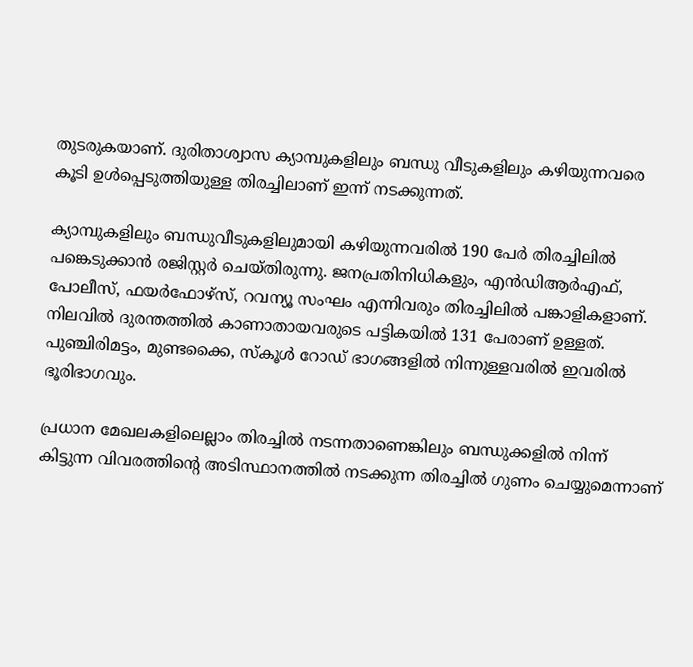തുടരുകയാണ്. ദുരിതാശ്വാസ ക്യാമ്പുകളിലും ബന്ധു വീടുകളിലും കഴിയുന്നവരെ കൂടി ഉള്‍പ്പെടുത്തിയുള്ള തിരച്ചിലാണ് ഇന്ന് നടക്കുന്നത്.

ക്യാമ്പുകളിലും ബന്ധുവീടുകളിലുമായി കഴിയുന്നവരില്‍ 190 പേര്‍ തിരച്ചിലില്‍ പങ്കെടുക്കാന്‍ രജിസ്റ്റര്‍ ചെയ്തിരുന്നു. ജനപ്രതിനിധികളും, എന്‍ഡിആര്‍എഫ്, പോലീസ്, ഫയര്‍ഫോഴ്‌സ്, റവന്യൂ സംഘം എന്നിവരും തിരച്ചിലില്‍ പങ്കാളികളാണ്. നിലവില്‍ ദുരന്തത്തില്‍ കാണാതായവരുടെ പട്ടികയില്‍ 131 പേരാണ് ഉള്ളത്. പുഞ്ചിരിമട്ടം, മുണ്ടക്കൈ, സ്‌കൂള്‍ റോഡ് ഭാഗങ്ങളില്‍ നിന്നുള്ളവരില്‍ ഇവരില്‍ ഭൂരിഭാഗവും.

പ്രധാന മേഖലകളിലെല്ലാം തിരച്ചില്‍ നടന്നതാണെങ്കിലും ബന്ധുക്കളില്‍ നിന്ന് കിട്ടുന്ന വിവരത്തിന്റെ അടിസ്ഥാനത്തില്‍ നടക്കുന്ന തിരച്ചില്‍ ഗുണം ചെയ്യുമെന്നാണ്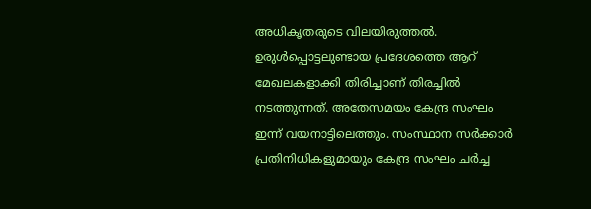അധികൃതരുടെ വിലയിരുത്തല്‍. ഉരുള്‍പ്പൊട്ടലുണ്ടായ പ്രദേശത്തെ ആറ് മേഖലകളാക്കി തിരിച്ചാണ് തിരച്ചില്‍ നടത്തുന്നത്. അതേസമയം കേന്ദ്ര സംഘം ഇന്ന് വയനാട്ടിലെത്തും. സംസ്ഥാന സര്‍ക്കാര്‍ പ്രതിനിധികളുമായും കേന്ദ്ര സംഘം ചര്‍ച്ച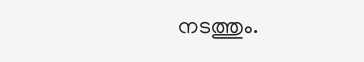നടത്തും.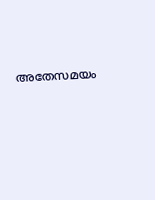അതേസമയം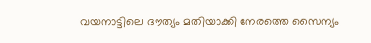വയനാട്ടിലെ ദൗത്യം മതിയാക്കി നേരത്തെ സൈന്യം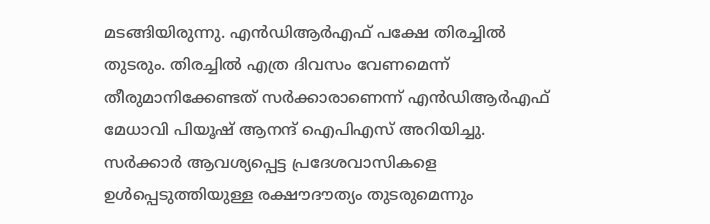മടങ്ങിയിരുന്നു. എന്‍ഡിആര്‍എഫ് പക്ഷേ തിരച്ചില്‍ തുടരും. തിരച്ചില്‍ എത്ര ദിവസം വേണമെന്ന് തീരുമാനിക്കേണ്ടത് സര്‍ക്കാരാണെന്ന് എന്‍ഡിആര്‍എഫ് മേധാവി പിയൂഷ് ആനന്ദ് ഐപിഎസ് അറിയിച്ചു. സര്‍ക്കാര്‍ ആവശ്യപ്പെട്ട പ്രദേശവാസികളെ ഉള്‍പ്പെടുത്തിയുള്ള രക്ഷൗദൗത്യം തുടരുമെന്നും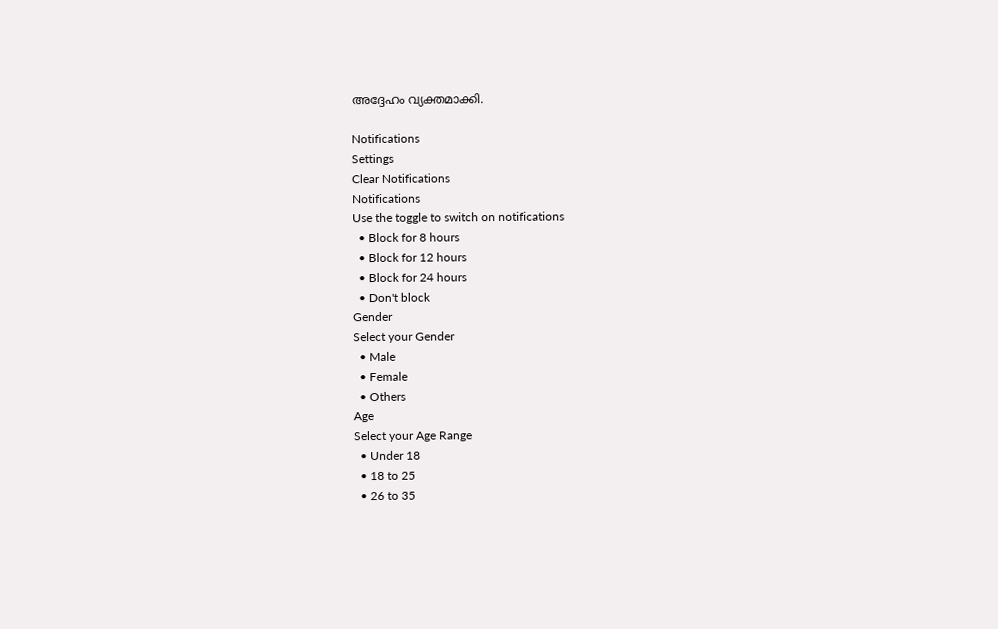അദ്ദേഹം വ്യക്തമാക്കി.

Notifications
Settings
Clear Notifications
Notifications
Use the toggle to switch on notifications
  • Block for 8 hours
  • Block for 12 hours
  • Block for 24 hours
  • Don't block
Gender
Select your Gender
  • Male
  • Female
  • Others
Age
Select your Age Range
  • Under 18
  • 18 to 25
  • 26 to 35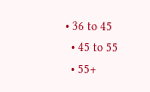• 36 to 45
  • 45 to 55
  • 55+